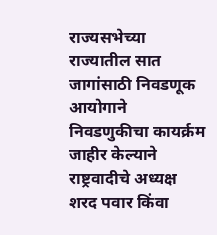राज्यसभेच्या राज्यातील सात जागांसाठी निवडणूक आयोगाने निवडणुकीचा कायर्क्रम जाहीर केल्याने राष्ट्रवादीचे अध्यक्ष शरद पवार किंवा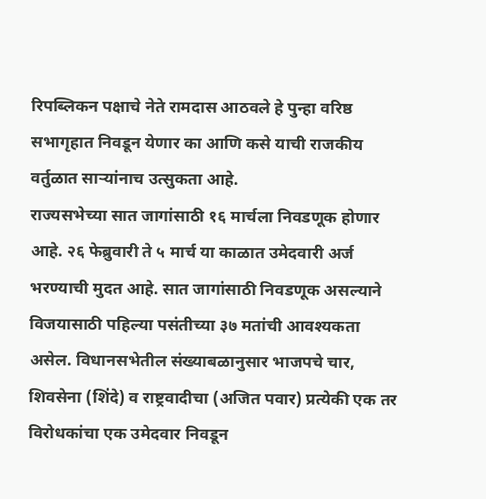रिपब्लिकन पक्षाचे नेते रामदास आठवले हे पुन्हा वरिष्ठ सभागृहात निवडून येणार का आणि कसे याची राजकीय वर्तुळात साऱ्यांनाच उत्सुकता आहे.
राज्यसभेच्या सात जागांसाठी १६ मार्चला निवडणूक होणार आहे. २६ फेब्रुवारी ते ५ मार्च या काळात उमेदवारी अर्ज भरण्याची मुदत आहे. सात जागांसाठी निवडणूक असल्याने विजयासाठी पहिल्या पसंतीच्या ३७ मतांची आवश्यकता असेल. विधानसभेतील संख्याबळानुसार भाजपचे चार, शिवसेना (शिंदे) व राष्ट्रवादीचा (अजित पवार) प्रत्येकी एक तर विरोधकांचा एक उमेदवार निवडून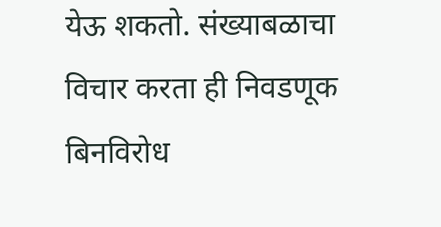येऊ शकतो. संख्याबळाचा विचार करता ही निवडणूक बिनविरोध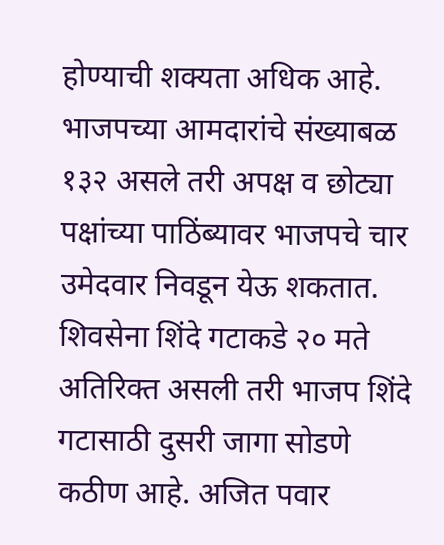होण्याची शक्यता अधिक आहे.
भाजपच्या आमदारांचे संख्याबळ १३२ असले तरी अपक्ष व छोट्या पक्षांच्या पाठिंब्यावर भाजपचे चार उमेदवार निवडून येऊ शकतात. शिवसेना शिंदे गटाकडे २० मते अतिरिक्त असली तरी भाजप शिंदे गटासाठी दुसरी जागा सोडणे कठीण आहे. अजित पवार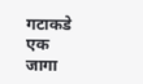गटाकडे एक जागा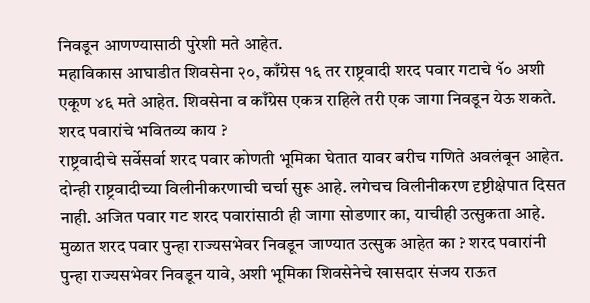निवडून आणण्यासाठी पुरेशी मते आहेत.
महाविकास आघाडीत शिवसेना २०, काँग्रेस १६ तर राष्ट्रवादी शरद पवार गटाचे १ॅ० अशी एकूण ४६ मते आहेत. शिवसेना व काँग्रेस एकत्र राहिले तरी एक जागा निवडून येऊ शकते.
शरद पवारांचे भवितव्य काय ?
राष्ट्रवादीचे सर्वेसर्वा शरद पवार कोणती भूमिका घेतात यावर बरीच गणिते अवलंबून आहेत. दोन्ही राष्ट्रवादीच्या विलीनीकरणाची चर्चा सुरू आहे. लगेचच विलीनीकरण दृष्टीक्षेपात दिसत नाही. अजित पवार गट शरद पवारांसाठी ही जागा सोडणार का, याचीही उत्सुकता आहे. मुळात शरद पवार पुन्हा राज्यसभेवर निवडून जाण्यात उत्सुक आहेत का ? शरद पवारांनी पुन्हा राज्यसभेवर निवडून यावे, अशी भूमिका शिवसेनेचे खासदार संजय राऊत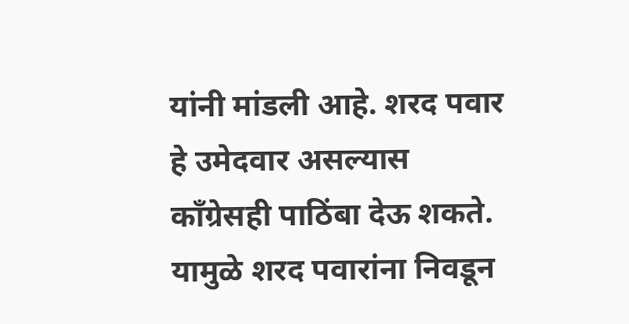यांनी मांडली आहे. शरद पवार हे उमेदवार असल्यास काँग्रेसही पाठिंबा देऊ शकते. यामुळे शरद पवारांना निवडून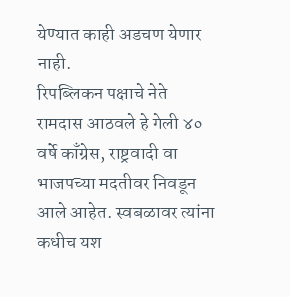येण्यात काही अडचण येणार नाही.
रिपब्लिकन पक्षाचे नेते रामदास आठवले हे गेली ४० वर्षे काँग्रेस, राष्ट्रवादी वा भाजपच्या मदतीवर निवडून आले आहेत. स्वबळावर त्यांना कधीच यश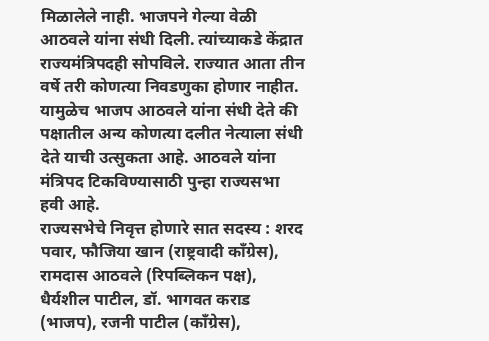मिळालेले नाही. भाजपने गेल्या वेळी आठवले यांना संधी दिली. त्यांच्याकडे केंद्रात राज्यमंत्रिपदही सोपविले. राज्यात आता तीन वर्षे तरी कोणत्या निवडणुका होणार नाहीत. यामुळेच भाजप आठवले यांना संधी देते की पक्षातील अन्य कोणत्या दलीत नेत्याला संधी देते याची उत्सुकता आहे. आठवले यांना मंत्रिपद टिकविण्यासाठी पुन्हा राज्यसभा हवी आहे.
राज्यसभेचे निवृत्त होणारे सात सदस्य : शरद पवार, फौजिया खान (राष्ट्रवादी काँग्रेस), रामदास आठवले (रिपब्लिकन पक्ष), धैर्यशील पाटील, डॉ. भागवत कराड (भाजप), रजनी पाटील (काँग्रेस),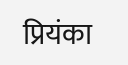प्रियंका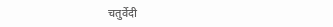चतुर्वेदी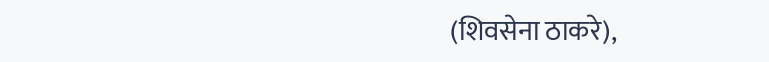(शिवसेना ठाकरे),